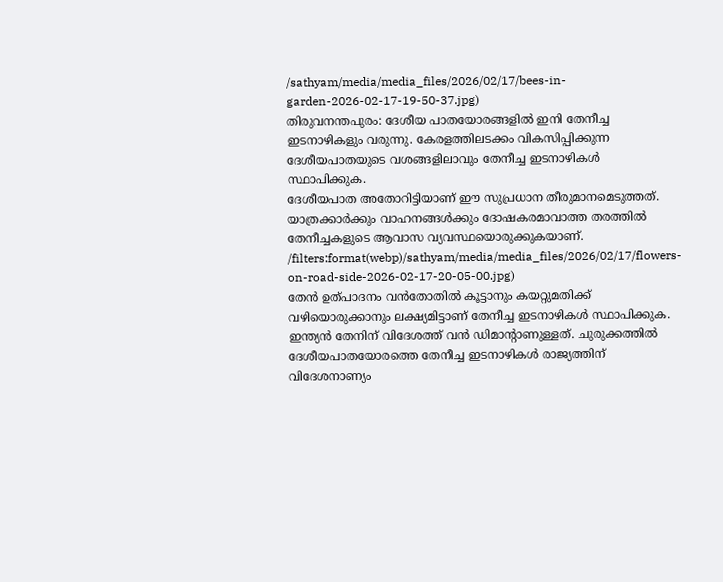/sathyam/media/media_files/2026/02/17/bees-in-garden-2026-02-17-19-50-37.jpg)
തിരുവനന്തപുരം: ദേശീയ പാതയോരങ്ങളിൽ ഇനി തേനീച്ച ഇടനാഴികളും വരുന്നു. കേരളത്തിലടക്കം വികസിപ്പിക്കുന്ന ദേശീയപാതയുടെ വശങ്ങളിലാവും തേനീച്ച ഇടനാഴികൾ സ്ഥാപിക്കുക.
ദേശീയപാത അതോറിട്ടിയാണ് ഈ സുപ്രധാന തീരുമാനമെടുത്തത്. യാത്രക്കാർക്കും വാഹനങ്ങൾക്കും ദോഷകരമാവാത്ത തരത്തിൽ തേനീച്ചകളുടെ ആവാസ വ്യവസ്ഥയൊരുക്കുകയാണ്.
/filters:format(webp)/sathyam/media/media_files/2026/02/17/flowers-on-road-side-2026-02-17-20-05-00.jpg)
തേൻ ഉത്പാദനം വൻതോതിൽ കൂട്ടാനും കയറ്റുമതിക്ക് വഴിയൊരുക്കാനും ലക്ഷ്യമിട്ടാണ് തേനീച്ച ഇടനാഴികൾ സ്ഥാപിക്കുക. ഇന്ത്യൻ തേനിന് വിദേശത്ത് വൻ ഡിമാന്റാണുള്ളത്. ചുരുക്കത്തിൽ ദേശീയപാതയോരത്തെ തേനീച്ച ഇടനാഴികൾ രാജ്യത്തിന് വിദേശനാണ്യം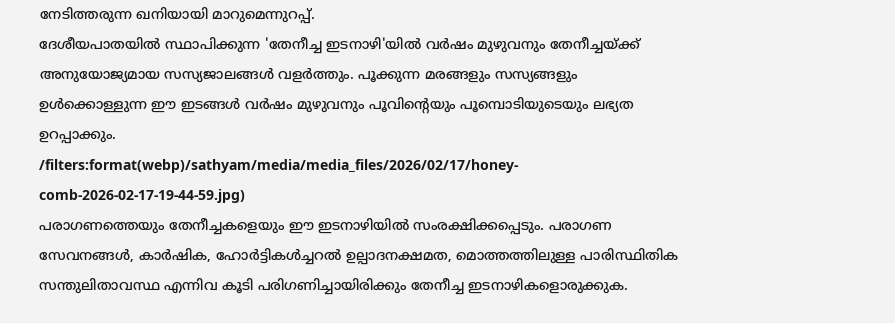നേടിത്തരുന്ന ഖനിയായി മാറുമെന്നുറപ്പ്.
ദേശീയപാതയിൽ സ്ഥാപിക്കുന്ന 'തേനീച്ച ഇടനാഴി'യിൽ വർഷം മുഴുവനും തേനീച്ചയ്ക്ക് അനുയോജ്യമായ സസ്യജാലങ്ങൾ വളർത്തും. പൂക്കുന്ന മരങ്ങളും സസ്യങ്ങളും ഉൾക്കൊള്ളുന്ന ഈ ഇടങ്ങൾ വർഷം മുഴുവനും പൂവിന്റെയും പൂമ്പൊടിയുടെയും ലഭ്യത ഉറപ്പാക്കും.
/filters:format(webp)/sathyam/media/media_files/2026/02/17/honey-comb-2026-02-17-19-44-59.jpg)
പരാഗണത്തെയും തേനീച്ചകളെയും ഈ ഇടനാഴിയിൽ സംരക്ഷിക്കപ്പെടും. പരാഗണ സേവനങ്ങൾ, കാർഷിക, ഹോർട്ടികൾച്ചറൽ ഉല്പാദനക്ഷമത, മൊത്തത്തിലുള്ള പാരിസ്ഥിതിക സന്തുലിതാവസ്ഥ എന്നിവ കൂടി പരിഗണിച്ചായിരിക്കും തേനീച്ച ഇടനാഴികളൊരുക്കുക.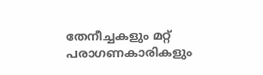തേനീച്ചകളും മറ്റ് പരാഗണകാരികളും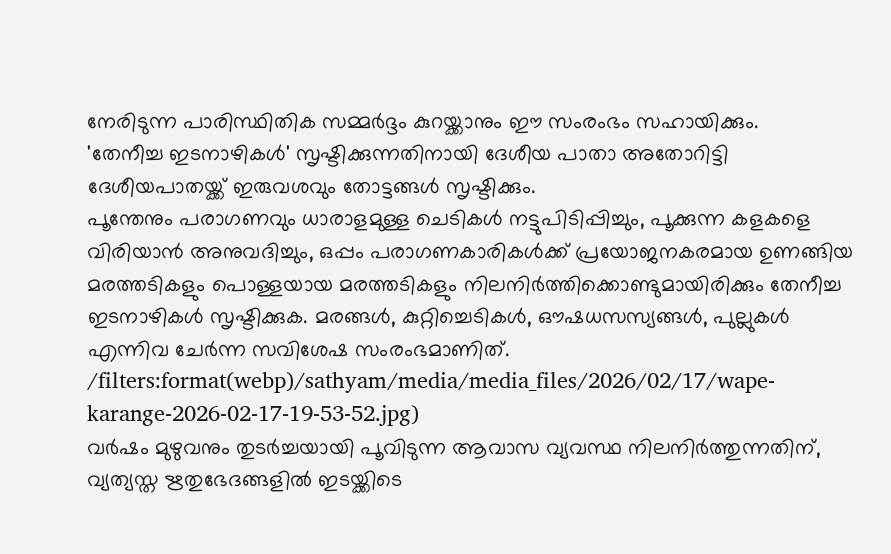നേരിടുന്ന പാരിസ്ഥിതിക സമ്മർദ്ദം കുറയ്ക്കാനും ഈ സംരംഭം സഹായിക്കും.
'തേനീച്ച ഇടനാഴികൾ' സൃഷ്ടിക്കുന്നതിനായി ദേശീയ പാതാ അതോറിട്ടി ദേശീയപാതയ്ക്ക് ഇരുവശവും തോട്ടങ്ങൾ സൃഷ്ടിക്കും.
പൂന്തേനും പരാഗണവും ധാരാളമുള്ള ചെടികൾ നട്ടുപിടിപ്പിച്ചും, പൂക്കുന്ന കളകളെ വിരിയാൻ അനുവദിച്ചും, ഒപ്പം പരാഗണകാരികൾക്ക് പ്രയോജനകരമായ ഉണങ്ങിയ മരത്തടികളും പൊള്ളയായ മരത്തടികളും നിലനിർത്തിക്കൊണ്ടുമായിരിക്കും തേനീച്ച ഇടനാഴികൾ സൃഷ്ടിക്കുക. മരങ്ങൾ, കുറ്റിച്ചെടികൾ, ഔഷധസസ്യങ്ങൾ, പുല്ലുകൾ എന്നിവ ചേർന്ന സവിശേഷ സംരംഭമാണിത്.
/filters:format(webp)/sathyam/media/media_files/2026/02/17/wape-karange-2026-02-17-19-53-52.jpg)
വർഷം മുഴുവനും തുടർച്ചയായി പൂവിടുന്ന ആവാസ വ്യവസ്ഥ നിലനിർത്തുന്നതിന്, വ്യത്യസ്ത ഋതുഭേദങ്ങളിൽ ഇടയ്ക്കിടെ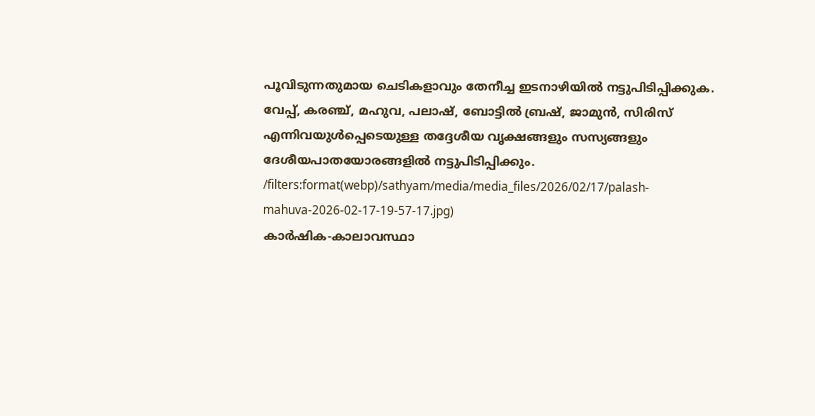പൂവിടുന്നതുമായ ചെടികളാവും തേനീച്ച ഇടനാഴിയിൽ നട്ടുപിടിപ്പിക്കുക.
വേപ്പ്, കരഞ്ച്, മഹുവ, പലാഷ്, ബോട്ടിൽ ബ്രഷ്, ജാമുൻ, സിരിസ് എന്നിവയുൾപ്പെടെയുള്ള തദ്ദേശീയ വൃക്ഷങ്ങളും സസ്യങ്ങളും ദേശീയപാതയോരങ്ങളിൽ നട്ടുപിടിപ്പിക്കും.
/filters:format(webp)/sathyam/media/media_files/2026/02/17/palash-mahuva-2026-02-17-19-57-17.jpg)
കാർഷിക-കാലാവസ്ഥാ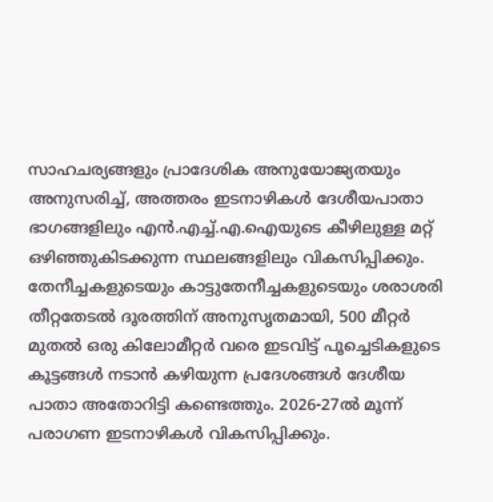സാഹചര്യങ്ങളും പ്രാദേശിക അനുയോജ്യതയും അനുസരിച്ച്, അത്തരം ഇടനാഴികൾ ദേശീയപാതാ ഭാഗങ്ങളിലും എൻ.എച്ച്.എ.ഐയുടെ കീഴിലുള്ള മറ്റ് ഒഴിഞ്ഞുകിടക്കുന്ന സ്ഥലങ്ങളിലും വികസിപ്പിക്കും.
തേനീച്ചകളുടെയും കാട്ടുതേനീച്ചകളുടെയും ശരാശരി തീറ്റതേടൽ ദൂരത്തിന് അനുസൃതമായി, 500 മീറ്റർ മുതൽ ഒരു കിലോമീറ്റർ വരെ ഇടവിട്ട് പൂച്ചെടികളുടെ കൂട്ടങ്ങൾ നടാൻ കഴിയുന്ന പ്രദേശങ്ങൾ ദേശീയ പാതാ അതോറിട്ടി കണ്ടെത്തും. 2026-27ൽ മൂന്ന് പരാഗണ ഇടനാഴികൾ വികസിപ്പിക്കും.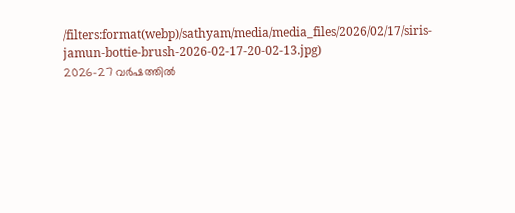/filters:format(webp)/sathyam/media/media_files/2026/02/17/siris-jamun-bottie-brush-2026-02-17-20-02-13.jpg)
2026-27 വർഷത്തിൽ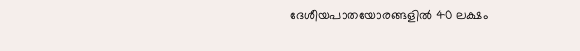ദേശീയപാതയോരങ്ങളിൽ 40 ലക്ഷം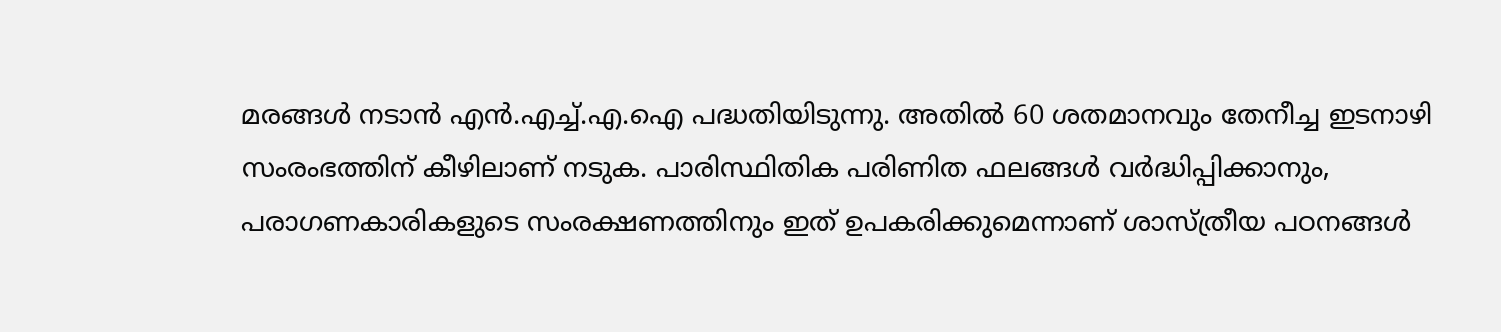മരങ്ങൾ നടാൻ എൻ.എച്ച്.എ.ഐ പദ്ധതിയിടുന്നു. അതിൽ 60 ശതമാനവും തേനീച്ച ഇടനാഴി സംരംഭത്തിന് കീഴിലാണ് നടുക. പാരിസ്ഥിതിക പരിണിത ഫലങ്ങൾ വർദ്ധിപ്പിക്കാനും, പരാഗണകാരികളുടെ സംരക്ഷണത്തിനും ഇത് ഉപകരിക്കുമെന്നാണ് ശാസ്ത്രീയ പഠനങ്ങൾ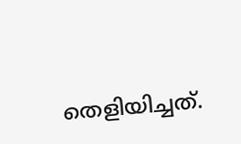തെളിയിച്ചത്.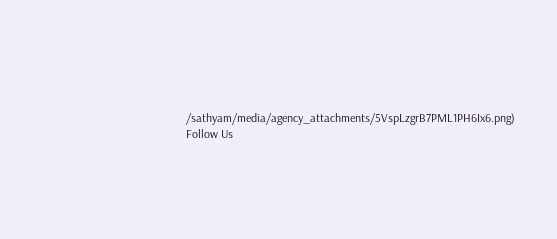/sathyam/media/agency_attachments/5VspLzgrB7PML1PH6Ix6.png)
Follow Us